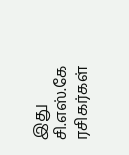இது சி.எஸ்.கே ரசிகர்கள்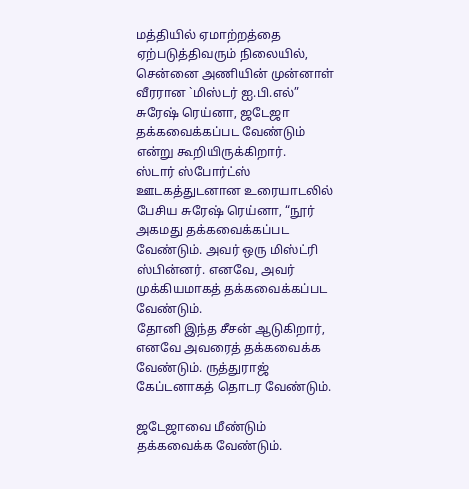மத்தியில் ஏமாற்றத்தை ஏற்படுத்திவரும் நிலையில், சென்னை அணியின் முன்னாள் வீரரான `மிஸ்டர் ஐ.பி.எல்” சுரேஷ் ரெய்னா, ஜடேஜா தக்கவைக்கப்பட வேண்டும் என்று கூறியிருக்கிறார்.
ஸ்டார் ஸ்போர்ட்ஸ் ஊடகத்துடனான உரையாடலில் பேசிய சுரேஷ் ரெய்னா, “நூர் அகமது தக்கவைக்கப்பட வேண்டும். அவர் ஒரு மிஸ்ட்ரி ஸ்பின்னர். எனவே, அவர் முக்கியமாகத் தக்கவைக்கப்பட வேண்டும்.
தோனி இந்த சீசன் ஆடுகிறார், எனவே அவரைத் தக்கவைக்க வேண்டும். ருத்துராஜ் கேப்டனாகத் தொடர வேண்டும்.

ஜடேஜாவை மீண்டும் தக்கவைக்க வேண்டும்.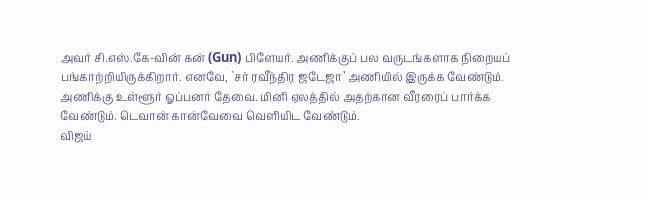அவர் சி.எஸ்.கே-வின் கன் (Gun) பிளேயர். அணிக்குப் பல வருடங்களாக நிறையப் பங்காற்றியிருக்கிறார். எனவே, `சர் ரவீந்திர ஜடேஜா’ அணியில் இருக்க வேண்டும்.
அணிக்கு உள்ளூர் ஓப்பனர் தேவை. மினி ஏலத்தில் அதற்கான வீரரைப் பார்க்க வேண்டும். டெவான் கான்வேவை வெளியிட வேண்டும்.
விஜய்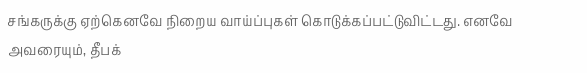சங்கருக்கு ஏற்கெனவே நிறைய வாய்ப்புகள் கொடுக்கப்பட்டுவிட்டது. எனவே அவரையும், தீபக்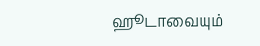ஹூடாவையும்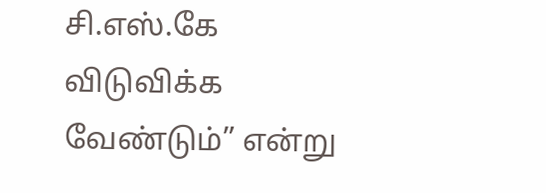சி.எஸ்.கே விடுவிக்க வேண்டும்” என்று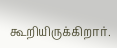கூறியிருக்கிறார்.